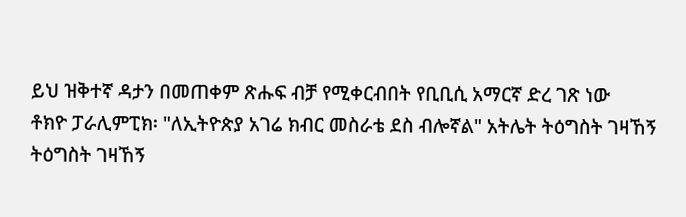ይህ ዝቅተኛ ዳታን በመጠቀም ጽሑፍ ብቻ የሚቀርብበት የቢቢሲ አማርኛ ድረ ገጽ ነው
ቶክዮ ፓራሊምፒክ፡ "ለኢትዮጵያ አገሬ ክብር መስራቴ ደስ ብሎኛል" አትሌት ትዕግስት ገዛኸኝ
ትዕግስት ገዛኸኝ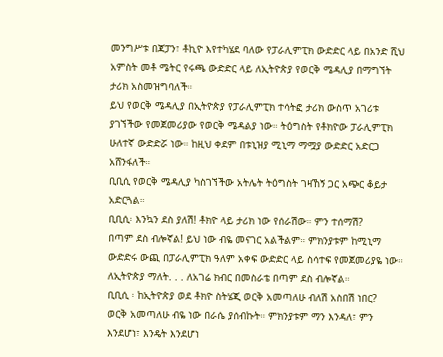መንግሥቱ በጃፓን፣ ቶኪዮ እየተካሄደ ባለው የፓራሊምፒክ ውድድር ላይ በአንድ ሺህ አምስት መቶ ሜትር የሩጫ ውድድር ላይ ለኢትዮጵያ የወርቅ ሜዳሊያ በማግኘት ታሪክ አስመዝግባለች።
ይህ የወርቅ ሜዳሊያ በኢትዮጵያ የፓራሊምፒክ ተሳትፎ ታሪክ ውስጥ አገሪቱ ያገኘችው የመጀመሪያው የወርቅ ሜዳልያ ነው። ትዕግስት የቶክዮው ፓራሊምፒክ ሁለተኛ ውድድሯ ነው። ከዚህ ቀደም በቱኒዝያ ሚኒማ ማሟያ ውድድር አድርጋ አሸንፋለች።
ቢቢሲ የወርቅ ሜዳሊያ ካስገኘችው አትሌት ትዕግስት ገዛኸኝ ጋር አጭር ቆይታ አድርጓል።
ቢቢሲ፡ እንኳን ደስ ያለሽ! ቶክዮ ላይ ታሪክ ነው የሰራሽው። ምን ተሰማሽ?
በጣም ደስ ብሎኛል! ይህ ነው ብዬ መናገር አልችልም። ምክንያቱም ከሚኒማ ውድድሩ ውጪ በፓራሊምፒክ ዓለም አቀፍ ውድድር ላይ ስሳተፍ የመጀመሪያዬ ነው። ለኢትዮጵያ ማለት. . . ለአገሬ ክብር በመስራቴ በጣም ደስ ብሎኛል።
ቢቢሲ ፡ ከኢትዮጵያ ወደ ቶክዮ ስትሄጂ ወርቅ አመጣለሁ ብለሽ አስበሽ ነበር?
ወርቅ አመጣለሁ ብዬ ነው በራሴ ያሰብኩት። ምክንያቱም ማን እንዳለ፣ ምን እንደሆነ፣ እንዴት እንደሆነ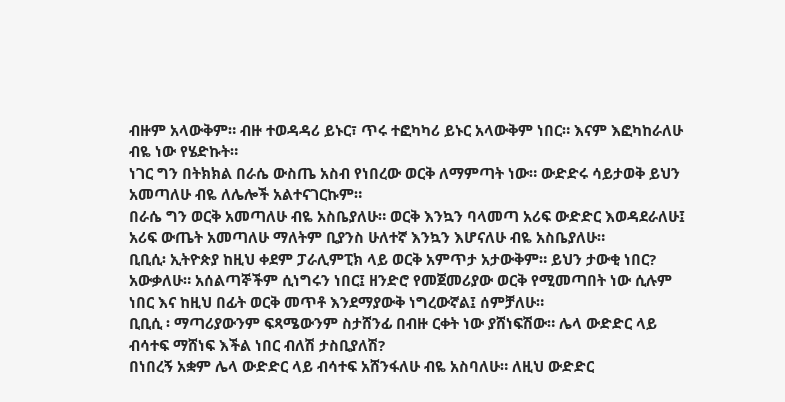ብዙም አላውቅም። ብዙ ተወዳዳሪ ይኑር፣ ጥሩ ተፎካካሪ ይኑር አላውቅም ነበር። እናም እፎካከራለሁ ብዬ ነው የሄድኩት።
ነገር ግን በትክክል በራሴ ውስጤ አስብ የነበረው ወርቅ ለማምጣት ነው። ውድድሩ ሳይታወቅ ይህን አመጣለሁ ብዬ ለሌሎች አልተናገርኩም።
በራሴ ግን ወርቅ አመጣለሁ ብዬ አስቤያለሁ። ወርቅ እንኳን ባላመጣ አሪፍ ውድድር እወዳደራለሁ፤ አሪፍ ውጤት አመጣለሁ ማለትም ቢያንስ ሁለተኛ እንኳን እሆናለሁ ብዬ አስቤያለሁ።
ቢቢሲ፡ ኢትዮጵያ ከዚህ ቀደም ፓራሊምፒክ ላይ ወርቅ አምጥታ አታውቅም። ይህን ታውቂ ነበር?
አውቃለሁ። አሰልጣኞችም ሲነግሩን ነበር፤ ዘንድሮ የመጀመሪያው ወርቅ የሚመጣበት ነው ሲሉም ነበር እና ከዚህ በፊት ወርቅ መጥቶ እንደማያውቅ ነግረውኛል፤ ሰምቻለሁ።
ቢቢሲ ፡ ማጣሪያውንም ፍጻሜውንም ስታሸንፊ በብዙ ርቀት ነው ያሸነፍሽው። ሌላ ውድድር ላይ ብሳተፍ ማሸነፍ እችል ነበር ብለሽ ታስቢያለሽ?
በነበረኝ አቋም ሌላ ውድድር ላይ ብሳተፍ አሸንፋለሁ ብዬ አስባለሁ። ለዚህ ውድድር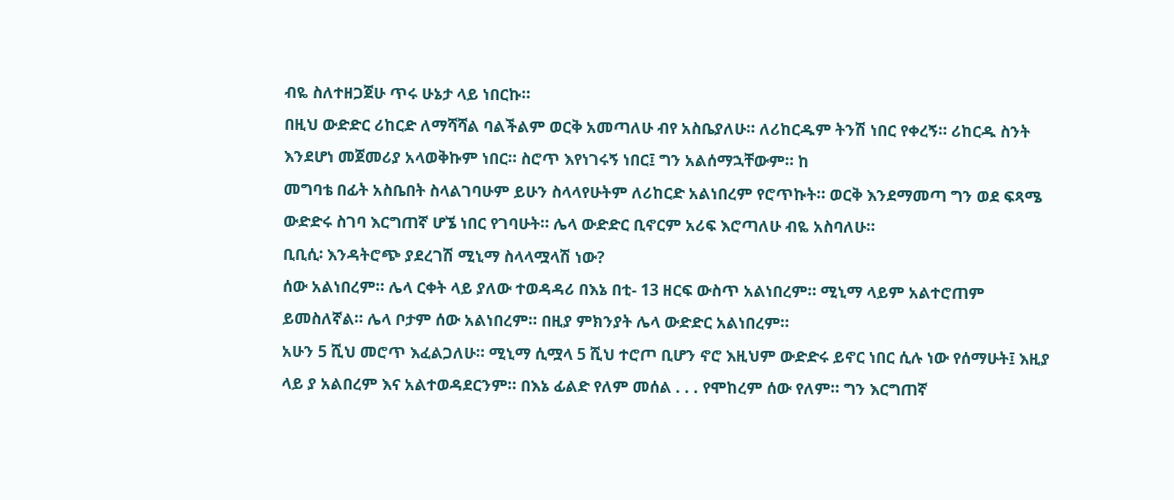ብዬ ስለተዘጋጀሁ ጥሩ ሁኔታ ላይ ነበርኩ።
በዚህ ውድድር ሪከርድ ለማሻሻል ባልችልም ወርቅ አመጣለሁ ብየ አስቤያለሁ። ለሪከርዱም ትንሽ ነበር የቀረኝ። ሪከርዱ ስንት እንደሆነ መጀመሪያ አላወቅኩም ነበር። ስሮጥ እየነገሩኝ ነበር፤ ግን አልሰማኋቸውም። ከ
መግባቴ በፊት አስቤበት ስላልገባሁም ይሁን ስላላየሁትም ለሪከርድ አልነበረም የሮጥኩት። ወርቅ እንደማመጣ ግን ወደ ፍጻሜ ውድድሩ ስገባ እርግጠኛ ሆኜ ነበር የገባሁት። ሌላ ውድድር ቢኖርም አሪፍ እሮጣለሁ ብዬ አስባለሁ።
ቢቢሲ፡ እንዳትሮጭ ያደረገሽ ሚኒማ ስላላሟላሽ ነው?
ሰው አልነበረም። ሌላ ርቀት ላይ ያለው ተወዳዳሪ በእኔ በቲ- 13 ዘርፍ ውስጥ አልነበረም። ሚኒማ ላይም አልተሮጠም ይመስለኛል። ሌላ ቦታም ሰው አልነበረም። በዚያ ምክንያት ሌላ ውድድር አልነበረም።
አሁን 5 ሺህ መሮጥ እፈልጋለሁ። ሚኒማ ሲሟላ 5 ሺህ ተሮጦ ቢሆን ኖሮ እዚህም ውድድሩ ይኖር ነበር ሲሉ ነው የሰማሁት፤ እዚያ ላይ ያ አልበረም እና አልተወዳደርንም። በእኔ ፊልድ የለም መሰል . . . የሞከረም ሰው የለም። ግን እርግጠኛ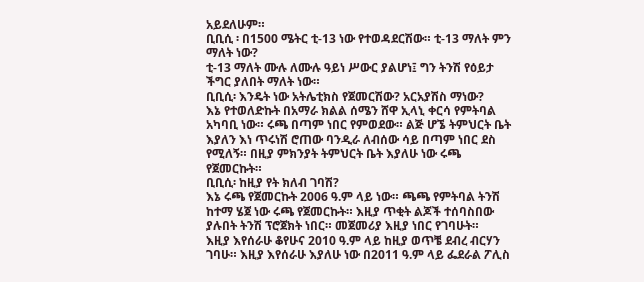አይደለሁም።
ቢቢሲ ፡ በ1500 ሜትር ቲ-13 ነው የተወዳደርሽው። ቲ-13 ማለት ምን ማለት ነው?
ቲ-13 ማለት ሙሉ ለሙሉ ዓይነ ሥውር ያልሆነ፤ ግን ትንሽ የዕይታ ችግር ያለበት ማለት ነው።
ቢቢሲ፡ እንዴት ነው አትሌቲክስ የጀመርሽው? አርአያሽስ ማነው?
እኔ የተወለድኩት በአማራ ክልል ሰሜን ሸዋ ኢላኒ ቀርሳ የምትባል አካባቢ ነው። ሩጫ በጣም ነበር የምወደው። ልጅ ሆኜ ትምህርት ቤት እያለን እነ ጥሩነሽ ሮጠው ባንዲራ ለብሰው ሳይ በጣም ነበር ደስ የሚለኝ። በዚያ ምክንያት ትምህርት ቤት እያለሁ ነው ሩጫ የጀመርኩት።
ቢቢሲ፡ ከዚያ የት ክለብ ገባሽ?
እኔ ሩጫ የጀመርኩት 2006 ዓ.ም ላይ ነው። ጫጫ የምትባል ትንሽ ከተማ ሄጀ ነው ሩጫ የጀመርኩት። እዚያ ጥቂት ልጆች ተሰባስበው ያሉበት ትንሽ ፕሮጀክት ነበር። መጀመሪያ እዚያ ነበር የገባሁት።
እዚያ እየሰራሁ ቆየሁና 2010 ዓ.ም ላይ ከዚያ ወጥቼ ደብረ ብርሃን ገባሁ። እዚያ እየሰራሁ እያለሁ ነው በ2011 ዓ.ም ላይ ፌደራል ፖሊስ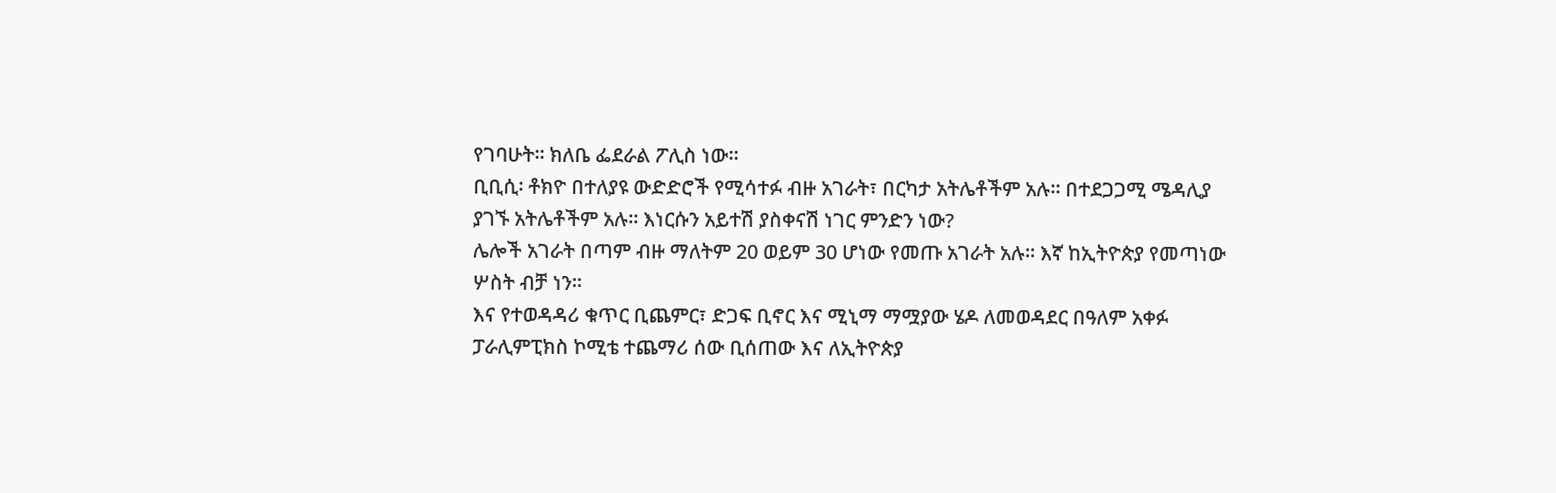የገባሁት። ክለቤ ፌደራል ፖሊስ ነው።
ቢቢሲ፡ ቶክዮ በተለያዩ ውድድሮች የሚሳተፉ ብዙ አገራት፣ በርካታ አትሌቶችም አሉ። በተደጋጋሚ ሜዳሊያ ያገኙ አትሌቶችም አሉ። እነርሱን አይተሽ ያስቀናሽ ነገር ምንድን ነው?
ሌሎች አገራት በጣም ብዙ ማለትም 20 ወይም 30 ሆነው የመጡ አገራት አሉ። እኛ ከኢትዮጵያ የመጣነው ሦስት ብቻ ነን።
እና የተወዳዳሪ ቁጥር ቢጨምር፣ ድጋፍ ቢኖር እና ሚኒማ ማሟያው ሄዶ ለመወዳደር በዓለም አቀፉ ፓራሊምፒክስ ኮሚቴ ተጨማሪ ሰው ቢሰጠው እና ለኢትዮጵያ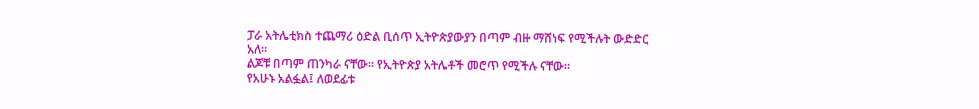ፓራ አትሌቲክስ ተጨማሪ ዕድል ቢሰጥ ኢትዮጵያውያን በጣም ብዙ ማሸነፍ የሚችሉት ውድድር አለ።
ልጆቹ በጣም ጠንካራ ናቸው። የኢትዮጵያ አትሌቶች መሮጥ የሚችሉ ናቸው።
የአሁኑ አልፏል፤ ለወደፊቱ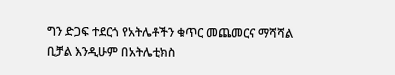ግን ድጋፍ ተደርጎ የአትሌቶችን ቁጥር መጨመርና ማሻሻል ቢቻል እንዲሁም በአትሌቲክስ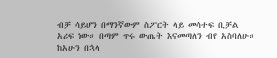ብቻ ሳይሆን በማንኛውም ስፖርት ላይ መሳተፍ ቢቻል አሪፍ ነው። በጣም ጥሩ ውጤት እናመጣለን ብየ አስባለሁ። ከአሁን በኋላ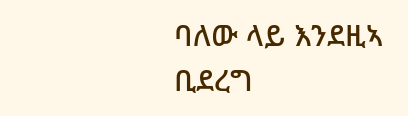ባለው ላይ እንደዚኣ ቢደረግ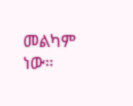መልካም ነው።